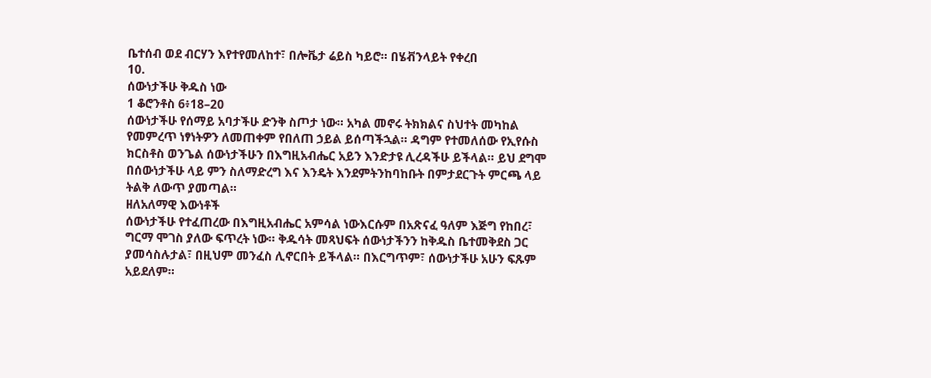ቤተሰብ ወደ ብርሃን እየተየመለከተ፣ በሎቬታ ሬይስ ካይሮ። በሄቭንላይት የቀረበ
10.
ሰውነታችሁ ቅዱስ ነው
1 ቆሮንቶስ 6፥18–20
ሰውነታችሁ የሰማይ አባታችሁ ድንቅ ስጦታ ነው። አካል መኖሩ ትክክልና ስህተት መካከል የመምረጥ ነፃነትዎን ለመጠቀም የበለጠ ኃይል ይሰጣችኋል። ዳግም የተመለሰው የኢየሱስ ክርስቶስ ወንጌል ሰውነታችሁን በእግዚአብሔር አይን እንድታዩ ሊረዳችሁ ይችላል። ይህ ደግሞ በሰውነታችሁ ላይ ምን ስለማድረግ እና እንዴት እንደምትንከባከቡት በምታደርጉት ምርጫ ላይ ትልቅ ለውጥ ያመጣል።
ዘለአለማዊ እውነቶች
ሰውነታችሁ የተፈጠረው በእግዚአብሔር አምሳል ነውእርሱም በአጽናፈ ዓለም እጅግ የከበረ፣ ግርማ ሞገስ ያለው ፍጥረት ነው። ቅዱሳት መጻህፍት ሰውነታችንን ከቅዱስ ቤተመቅደስ ጋር ያመሳስሉታል፣ በዚህም መንፈስ ሊኖርበት ይችላል። በእርግጥም፣ ሰውነታችሁ አሁን ፍጹም አይደለም።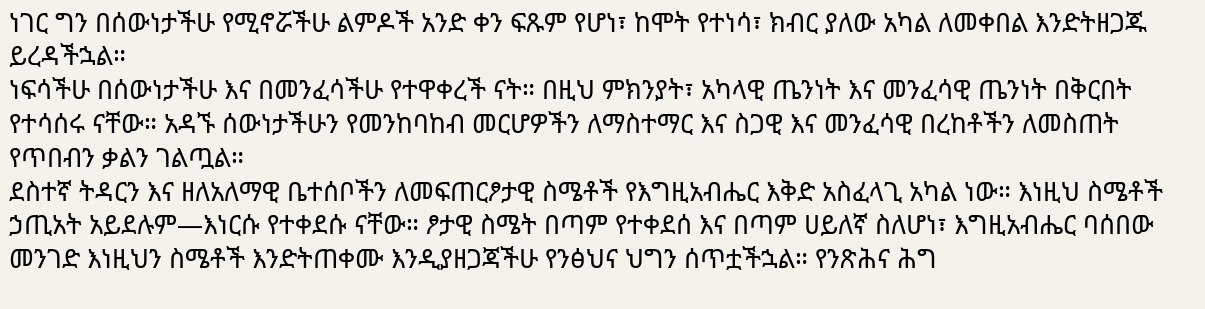ነገር ግን በሰውነታችሁ የሚኖሯችሁ ልምዶች አንድ ቀን ፍጹም የሆነ፣ ከሞት የተነሳ፣ ክብር ያለው አካል ለመቀበል እንድትዘጋጁ ይረዳችኋል።
ነፍሳችሁ በሰውነታችሁ እና በመንፈሳችሁ የተዋቀረች ናት። በዚህ ምክንያት፣ አካላዊ ጤንነት እና መንፈሳዊ ጤንነት በቅርበት የተሳሰሩ ናቸው። አዳኙ ሰውነታችሁን የመንከባከብ መርሆዎችን ለማስተማር እና ስጋዊ እና መንፈሳዊ በረከቶችን ለመስጠት የጥበብን ቃልን ገልጧል።
ደስተኛ ትዳርን እና ዘለአለማዊ ቤተሰቦችን ለመፍጠርፆታዊ ስሜቶች የእግዚአብሔር እቅድ አስፈላጊ አካል ነው። እነዚህ ስሜቶች ኃጢአት አይደሉም—እነርሱ የተቀደሱ ናቸው። ፆታዊ ስሜት በጣም የተቀደሰ እና በጣም ሀይለኛ ስለሆነ፣ እግዚአብሔር ባሰበው መንገድ እነዚህን ስሜቶች እንድትጠቀሙ እንዲያዘጋጃችሁ የንፅህና ህግን ሰጥቷችኋል። የንጽሕና ሕግ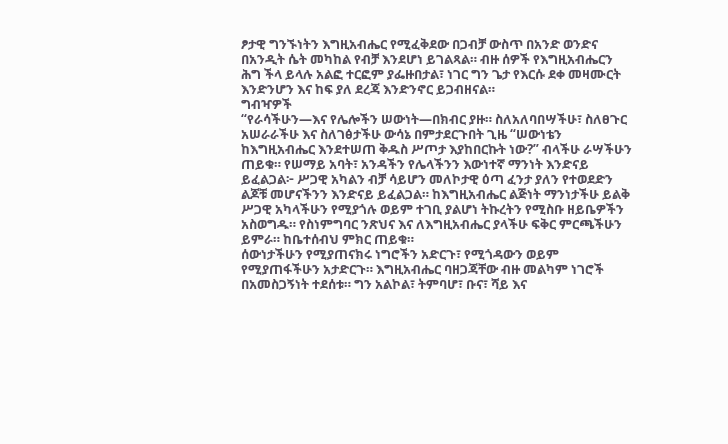ፆታዊ ግንኙነትን እግዚአብሔር የሚፈቅደው በጋብቻ ውስጥ በአንድ ወንድና በአንዲት ሴት መካከል የብቻ እንደሆነ ይገልጻል። ብዙ ሰዎች የእግዚአብሔርን ሕግ ችላ ይላሉ አልፎ ተርፎም ያፌዙበታል፣ ነገር ግን ጌታ የእርሱ ደቀ መዛሙርት እንድንሆን እና ከፍ ያለ ደረጃ እንድንኖር ይጋብዘናል።
ግብዣዎች
“የራሳችሁን—እና የሌሎችን ሠውነት—በክብር ያዙ። ስለአለባበሣችሁ፣ ስለፀጉር አሠራራችሁ እና ስለገፅታችሁ ውሳኔ በምታደርጉበት ጊዜ “ሠውነቴን ከእግዚአብሔር እንደተሠጠ ቅዱስ ሥጦታ እያከበርኩት ነው?” ብላችሁ ራሣችሁን ጠይቁ። የሠማይ አባት፣ አንዳችን የሌላችንን እውነተኛ ማንነት እንድናይ ይፈልጋል፦ ሥጋዊ አካልን ብቻ ሳይሆን መለኮታዊ ዕጣ ፈንታ ያለን የተወደድን ልጆቹ መሆናችንን እንድናይ ይፈልጋል። ከእግዚአብሔር ልጅነት ማንነታችሁ ይልቅ ሥጋዊ አካላችሁን የሚያጎሉ ወይም ተገቢ ያልሆነ ትኩረትን የሚስቡ ዘይቤዎችን አስወግዱ። የስነምግባር ንጽህና እና ለእግዚአብሔር ያላችሁ ፍቅር ምርጫችሁን ይምራ። ከቤተሰብህ ምክር ጠይቁ።
ሰውነታችሁን የሚያጠናክሩ ነግሮችን አድርጉ፣ የሚጎዳውን ወይም የሚያጠፋችሁን አታድርጉ። እግዚአብሔር ባዘጋጃቸው ብዙ መልካም ነገሮች በአመስጋኝነት ተደሰቱ። ግን አልኮል፣ ትምባሆ፣ ቡና፣ ሻይ እና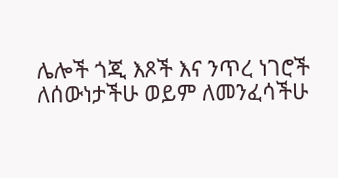ሌሎች ጎጂ እጾች እና ንጥረ ነገሮች ለሰውነታችሁ ወይም ለመንፈሳችሁ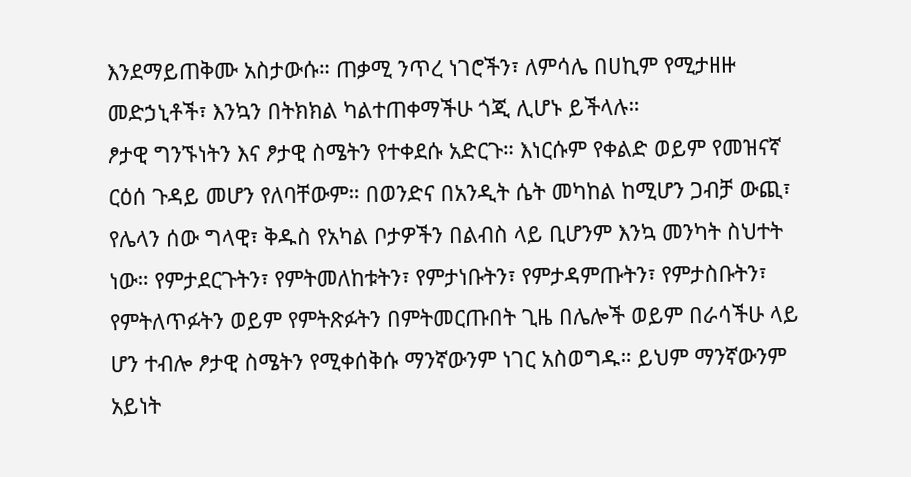እንደማይጠቅሙ አስታውሱ። ጠቃሚ ንጥረ ነገሮችን፣ ለምሳሌ በሀኪም የሚታዘዙ መድኃኒቶች፣ እንኳን በትክክል ካልተጠቀማችሁ ጎጂ ሊሆኑ ይችላሉ።
ፆታዊ ግንኙነትን እና ፆታዊ ስሜትን የተቀደሱ አድርጉ። እነርሱም የቀልድ ወይም የመዝናኛ ርዕሰ ጉዳይ መሆን የለባቸውም። በወንድና በአንዲት ሴት መካከል ከሚሆን ጋብቻ ውጪ፣ የሌላን ሰው ግላዊ፣ ቅዱስ የአካል ቦታዎችን በልብስ ላይ ቢሆንም እንኳ መንካት ስህተት ነው። የምታደርጉትን፣ የምትመለከቱትን፣ የምታነቡትን፣ የምታዳምጡትን፣ የምታስቡትን፣ የምትለጥፉትን ወይም የምትጽፉትን በምትመርጡበት ጊዜ በሌሎች ወይም በራሳችሁ ላይ ሆን ተብሎ ፆታዊ ስሜትን የሚቀሰቅሱ ማንኛውንም ነገር አስወግዱ። ይህም ማንኛውንም አይነት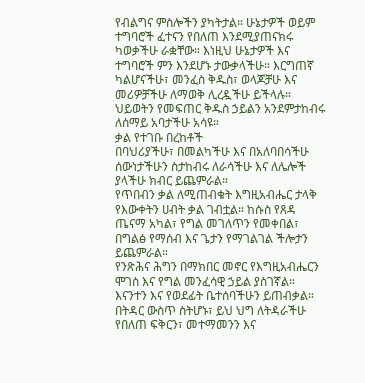የብልግና ምስሎችን ያካትታል። ሁኔታዎች ወይም ተግባሮች ፈተናን የበለጠ እንደሚያጠናክሩ ካወቃችሁ ራቋቸው። እነዚህ ሁኔታዎች እና ተግባሮች ምን እንደሆኑ ታውቃላችሁ። እርግጠኛ ካልሆናችሁ፣ መንፈስ ቅዱስ፣ ወላጆቻሁ እና መሪዎቻችሁ ለማወቅ ሊረዷችሁ ይችላሉ። ህይወትን የመፍጠር ቅዱስ ኃይልን አንደምታከብሩ ለሰማይ አባታችሁ አሳዩ።
ቃል የተገቡ በረከቶች
በባህሪያችሁ፣ በመልካችሁ እና በአለባበሳችሁ ሰውነታችሁን ስታከብሩ ለራሳችሁ እና ለሌሎች ያላችሁ ክብር ይጨምራል።
የጥበብን ቃል ለሚጠብቁት እግዚአብሔር ታላቅ የእውቀትን ሀብት ቃል ገብቷል። ከሱስ የጸዳ ጤናማ አካል፣ የግል መገለጥን የመቀበል፣ በግልፅ የማሰብ እና ጌታን የማገልገል ችሎታን ይጨምራል።
የንጽሕና ሕግን በማክበር መኖር የእግዚአብሔርን ሞገስ እና የግል መንፈሳዊ ኃይል ያስገኛል። እናንተን እና የወደፊት ቤተሰባችሁን ይጠብቃል። በትዳር ውስጥ ስትሆኑ፣ ይህ ህግ ለትዳራችሁ የበለጠ ፍቅርን፣ መተማመንን እና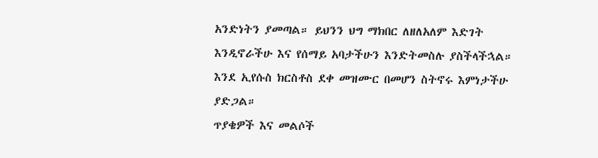አንድነትን ያመጣል። ይህንን ህግ ማክበር ለዘለአለም እድገት እንዲኖራችሁ እና የሰማይ አባታችሁን እንድትመስሉ ያስችላችኋል። እንደ ኢየሱስ ክርስቶስ ደቀ መዝሙር በመሆን ስትኖሩ እምነታችሁ ያድጋል።
ጥያቄዎች እና መልሶች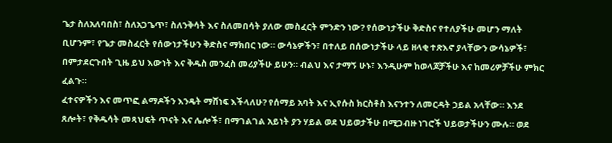ጌታ ስለአለባበስ፣ ስለአጋጌጥ፣ ስለንቅሳት እና ስለመበሳት ያለው መስፈርት ምንድን ነው? የሰውነታችሁ ቅድስና የተለያችሁ መሆን ማለት ቢሆንም፣ የጌታ መስፈርት የሰውነታችሁን ቅድስና ማክበር ነው። ውሳኔዎችን፣ በተለይ በሰውነታችሁ ላይ ዘላቂ ተጽእኖ ያላቸውን ውሳኔዎች፣ በምታደርጉበት ጊዜ ይህ እውነት እና ቅዱስ መንፈስ መሪያችሁ ይሁን። ብልህ እና ታማኝ ሁኑ፣ እንዲሁም ከወላጆቻችሁ እና ከመሪዎቻችሁ ምክር ፈልጉ።
ፈተናዎችን እና መጥፎ ልማዶችን እንዴት ማሸነፍ እችላለሁ? የሰማይ አባት እና ኢየሱስ ክርስቶስ እናንተን ለመርዳት ኃይል አላቸው። እንደ ጸሎት፣ የቅዱሳት መጻህፍት ጥናት እና ሌሎች፣ በማገልገል አይነት ያን ሃይል ወደ ህይወታችሁ በሚጋብዙ ነገሮች ህይወታችሁን ሙሉ። ወደ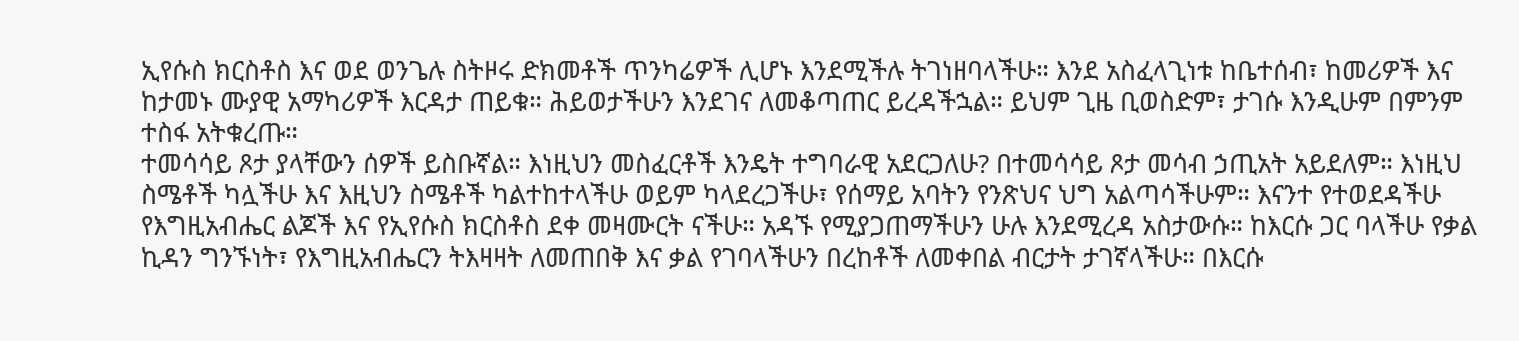ኢየሱስ ክርስቶስ እና ወደ ወንጌሉ ስትዞሩ ድክመቶች ጥንካሬዎች ሊሆኑ እንደሚችሉ ትገነዘባላችሁ። እንደ አስፈላጊነቱ ከቤተሰብ፣ ከመሪዎች እና ከታመኑ ሙያዊ አማካሪዎች እርዳታ ጠይቁ። ሕይወታችሁን እንደገና ለመቆጣጠር ይረዳችኋል። ይህም ጊዜ ቢወስድም፣ ታገሱ እንዲሁም በምንም ተስፋ አትቁረጡ።
ተመሳሳይ ጾታ ያላቸውን ሰዎች ይስቡኛል። እነዚህን መስፈርቶች እንዴት ተግባራዊ አደርጋለሁ? በተመሳሳይ ጾታ መሳብ ኃጢአት አይደለም። እነዚህ ስሜቶች ካሏችሁ እና እዚህን ስሜቶች ካልተከተላችሁ ወይም ካላደረጋችሁ፣ የሰማይ አባትን የንጽህና ህግ አልጣሳችሁም። እናንተ የተወደዳችሁ የእግዚአብሔር ልጆች እና የኢየሱስ ክርስቶስ ደቀ መዛሙርት ናችሁ። አዳኙ የሚያጋጠማችሁን ሁሉ እንደሚረዳ አስታውሱ። ከእርሱ ጋር ባላችሁ የቃል ኪዳን ግንኙነት፣ የእግዚአብሔርን ትእዛዛት ለመጠበቅ እና ቃል የገባላችሁን በረከቶች ለመቀበል ብርታት ታገኛላችሁ። በእርሱ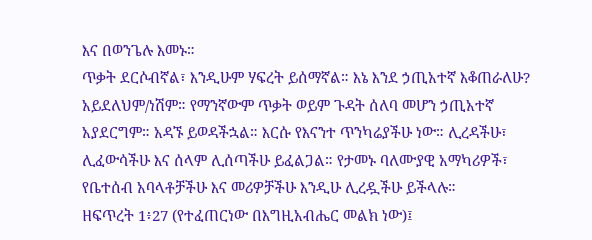እና በወንጌሉ እመኑ።
ጥቃት ደርሶብኛል፣ እንዲሁም ሃፍረት ይሰማኛል። እኔ እንደ ኃጢአተኛ እቆጠራለሁ? አይደለህም/ነሽም። የማንኛውም ጥቃት ወይም ጉዳት ሰለባ መሆን ኃጢአተኛ አያደርግም። አዳኙ ይወዳችኋል። እርሱ የእናንተ ጥንካሬያችሁ ነው። ሊረዳችሁ፣ ሊፈውሳችሁ እና ሰላም ሊሰጣችሁ ይፈልጋል። የታመኑ ባለሙያዊ አማካሪዎች፣ የቤተሰብ አባላቶቻችሁ እና መሪዎቻችሁ እንዲሁ ሊረዷችሁ ይችላሉ።
ዘፍጥረት 1፥27 (የተፈጠርነው በእግዚአብሔር መልክ ነው)፤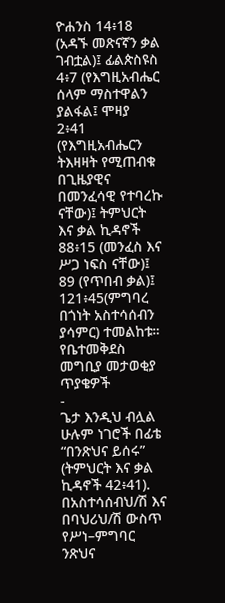ዮሐንስ 14፥18 (አዳኙ መጽናኛን ቃል ገብቷል)፤ ፊልጵስዩስ 4፥7 (የእግዚአብሔር ሰላም ማስተዋልን ያልፋል፤ ሞዛያ 2፥41 (የእግዚአብሔርን ትእዛዛት የሚጠብቁ በጊዜያዊና በመንፈሳዊ የተባረኩ ናቸው)፤ ትምህርት እና ቃል ኪዳኖች 88፥15 (መንፈስ እና ሥጋ ነፍስ ናቸው)፤ 89 (የጥበብ ቃል)፤ 121፥45(ምግባረ በጎነት አስተሳሰብን ያሳምር) ተመልከቱ።
የቤተመቅደስ መግቢያ መታወቂያ ጥያቄዎች
-
ጌታ እንዲህ ብሏል ሁሉም ነገሮች በፊቴ “በንጽህና ይሰሩ” (ትምህርት እና ቃል ኪዳኖች 42፥41). በአስተሳሰብህ/ሽ እና በባህሪህ/ሽ ውስጥ የሥነ–ምግባር ንጽህና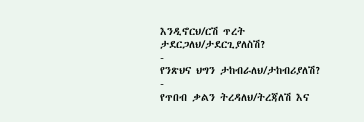እንዲኖርህ/ርሽ ጥረት ታደርጋለህ/ታደርጊያለስሽ?
-
የንጽህና ህግን ታከብራለህ/ታከብሪያለሽ?
-
የጥበብ ቃልን ትረዳለህ/ትረጃለሽ እና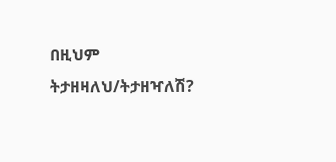በዚህም ትታዘዛለህ/ትታዘዣለሽ?